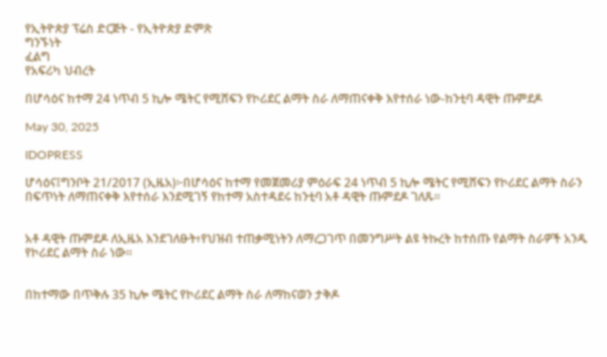የኢትዮጵያ ፕሬስ ድርጅት - የኢትዮጵያ ድምጽ
ግንኙነት
ፈልግ
የአፍሪካ ህብረት

በሆሳዕና ከተማ 24 ነጥብ 5 ኪሎ ሜትር የሚሸፍን የኮሪደር ልማት ስራ ለማጠናቀቅ እየተሰራ ነው-ከንቲባ ዳዊት ጡምደዶ

May 30, 2025

IDOPRESS

ሆሳዕና፤ግንቦት 21/2017 (ኢዜአ)፦በሆሳዕና ከተማ የመጀመሪያ ምዕራፍ 24 ነጥብ 5 ኪሎ ሜትር የሚሸፍን የኮሪደር ልማት ስራን በፍጥነት ለማጠናቀቅ እየተሰራ እንደሚገኝ የከተማ አስተዳደሩ ከንቲባ አቶ ዳዊት ጡምደዶ ገለጹ፡፡


አቶ ዳዊት ጡምደዶ ለኢዜአ እንደገለፁት፥የህዝብ ተጠቃሚነትን ለማረጋገጥ በመንግሥት ልዩ ትኩረት ከተሰጡ የልማት ስራዎች አንዱ የኮሪደር ልማት ስራ ነው፡፡


በከተማው በጥቅሉ 35 ኪሎ ሜትር የኮሪደር ልማት ስራ ለማከናወን ታቅዶ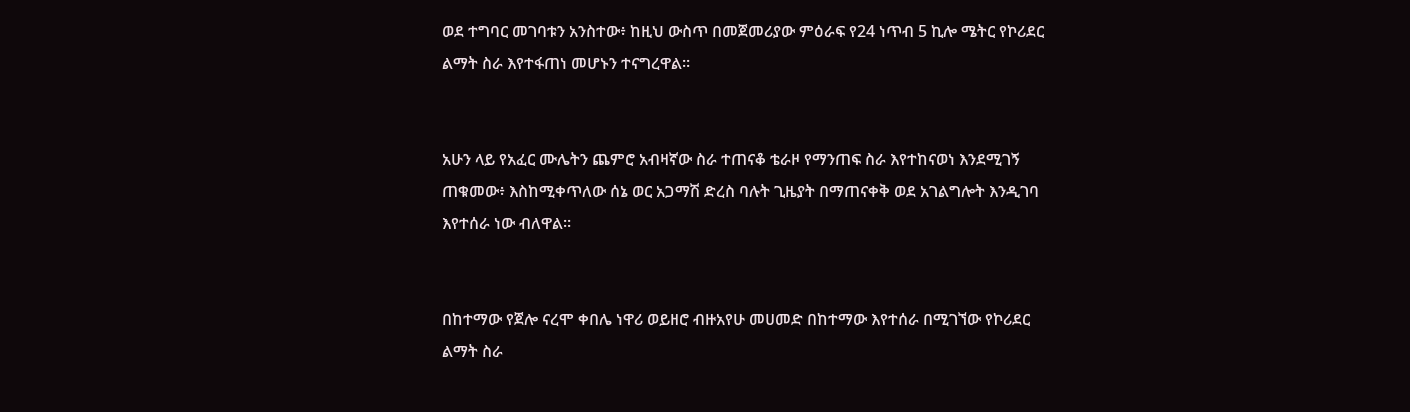ወደ ተግባር መገባቱን አንስተው፥ ከዚህ ውስጥ በመጀመሪያው ምዕራፍ የ24 ነጥብ 5 ኪሎ ሜትር የኮሪደር ልማት ስራ እየተፋጠነ መሆኑን ተናግረዋል፡፡


አሁን ላይ የአፈር ሙሌትን ጨምሮ አብዛኛው ስራ ተጠናቆ ቴራዞ የማንጠፍ ስራ እየተከናወነ እንደሚገኝ ጠቁመው፥ እስከሚቀጥለው ሰኔ ወር አጋማሽ ድረስ ባሉት ጊዜያት በማጠናቀቅ ወደ አገልግሎት እንዲገባ እየተሰራ ነው ብለዋል፡፡


በከተማው የጀሎ ናረሞ ቀበሌ ነዋሪ ወይዘሮ ብዙአየሁ መሀመድ በከተማው እየተሰራ በሚገኘው የኮሪደር ልማት ስራ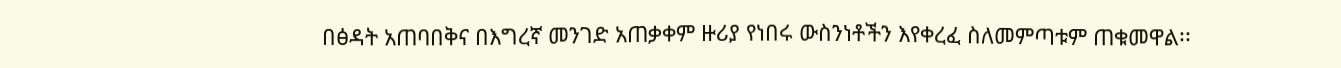በፅዳት አጠባበቅና በእግረኛ መንገድ አጠቃቀም ዙሪያ የነበሩ ውስንነቶችን እየቀረፈ ስለመምጣቱም ጠቁመዋል፡፡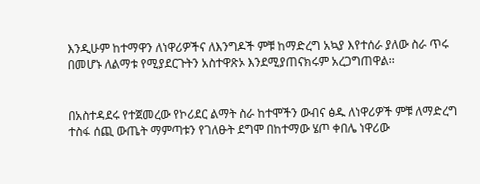እንዲሁም ከተማዋን ለነዋሪዎችና ለእንግዶች ምቹ ከማድረግ አኳያ እየተሰራ ያለው ስራ ጥሩ በመሆኑ ለልማቱ የሚያደርጉትን አስተዋጽኦ እንደሚያጠናክሩም አረጋግጠዋል፡፡


በአስተዳደሩ የተጀመረው የኮሪደር ልማት ስራ ከተሞችን ውብና ፅዱ ለነዋሪዎች ምቹ ለማድረግ ተስፋ ሰጪ ውጤት ማምጣቱን የገለፁት ደግሞ በከተማው ሄጦ ቀበሌ ነዋሪው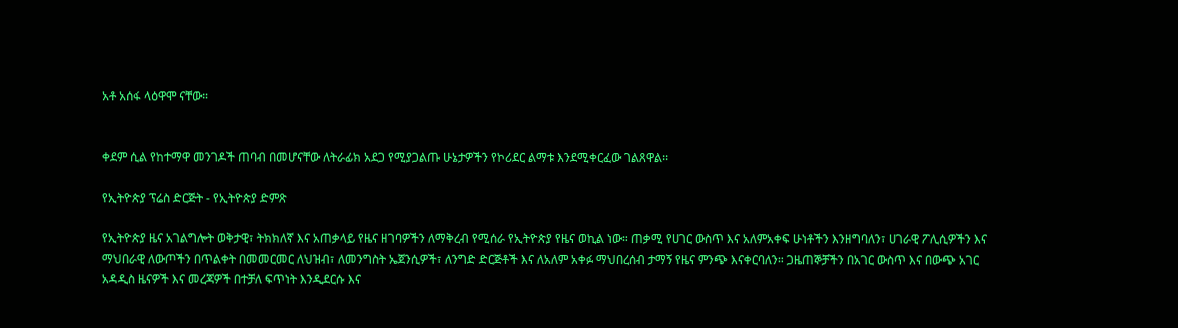አቶ አሰፋ ላዕዋሞ ናቸው።


ቀደም ሲል የከተማዋ መንገዶች ጠባብ በመሆናቸው ለትራፊክ አደጋ የሚያጋልጡ ሁኔታዎችን የኮሪደር ልማቱ እንደሚቀርፈው ገልጸዋል፡፡

የኢትዮጵያ ፕሬስ ድርጅት - የኢትዮጵያ ድምጽ

የኢትዮጵያ ዜና አገልግሎት ወቅታዊ፣ ትክክለኛ እና አጠቃላይ የዜና ዘገባዎችን ለማቅረብ የሚሰራ የኢትዮጵያ የዜና ወኪል ነው። ጠቃሚ የሀገር ውስጥ እና አለምአቀፍ ሁነቶችን እንዘግባለን፣ ሀገራዊ ፖሊሲዎችን እና ማህበራዊ ለውጦችን በጥልቀት በመመርመር ለህዝብ፣ ለመንግስት ኤጀንሲዎች፣ ለንግድ ድርጅቶች እና ለአለም አቀፉ ማህበረሰብ ታማኝ የዜና ምንጭ እናቀርባለን። ጋዜጠኞቻችን በአገር ውስጥ እና በውጭ አገር አዳዲስ ዜናዎች እና መረጃዎች በተቻለ ፍጥነት እንዲደርሱ እና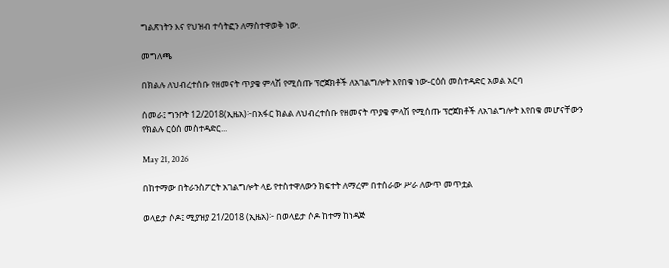ግልጽነትን እና የህዝብ ተሳትፎን ለማስተዋወቅ ነው.

መግለጫ

በክልሉ ለህብረተሰቡ የዘመናት ጥያቄ ምላሽ የሚሰጡ ፕሮጀክቶች ለአገልግሎት እየበቁ ነው-ርዕሰ መስተዳድር አወል አርባ

ሰመራ፤ ግንቦት 12/2018(ኢዜአ)፦በአፋር ክልል ለህብረተሰቡ የዘመናት ጥያቄ ምላሽ የሚሰጡ ፕሮጀክቶች ለአገልግሎት እየበቁ መሆናቸውን የክልሉ ርዕሰ መስተዳድር...

May 21, 2026

በከተማው በትራንስፖርት አገልግሎት ላይ የተስተዋለውን ክፍተት ለማረም በተሰራው ሥራ ለውጥ መጥቷል

ወላይታ ሶዶ፤ ሚያዝያ 21/2018 (ኢዜአ)፦ በወላይታ ሶዶ ከተማ ከነዳጅ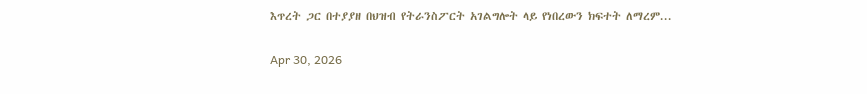እጥረት ጋር በተያያዘ በህዝብ የትራንስፖርት አገልግሎት ላይ የነበረውን ክፍተት ለማረም...

Apr 30, 2026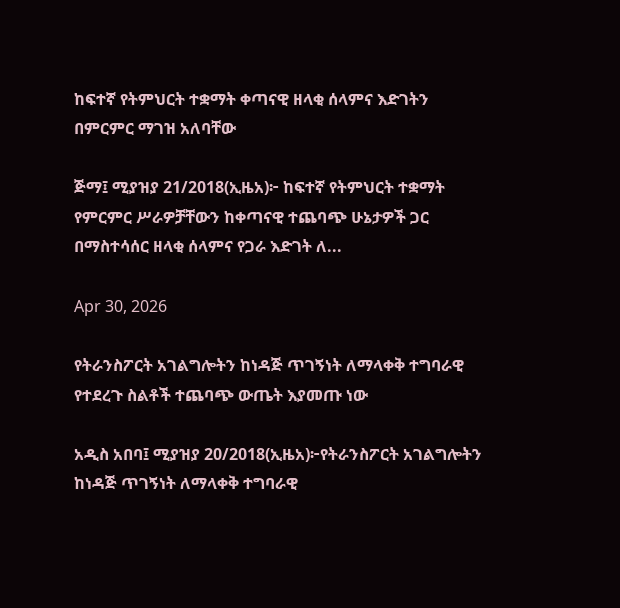ከፍተኛ የትምህርት ተቋማት ቀጣናዊ ዘላቂ ሰላምና እድገትን በምርምር ማገዝ አለባቸው

ጅማ፤ ሚያዝያ 21/2018(ኢዜአ)፦ ከፍተኛ የትምህርት ተቋማት የምርምር ሥራዎቻቸውን ከቀጣናዊ ተጨባጭ ሁኔታዎች ጋር በማስተሳሰር ዘላቂ ሰላምና የጋራ እድገት ለ...

Apr 30, 2026

የትራንስፖርት አገልግሎትን ከነዳጅ ጥገኝነት ለማላቀቅ ተግባራዊ የተደረጉ ስልቶች ተጨባጭ ውጤት እያመጡ ነው

አዲስ አበባ፤ ሚያዝያ 20/2018(ኢዜአ)፦የትራንስፖርት አገልግሎትን ከነዳጅ ጥገኝነት ለማላቀቅ ተግባራዊ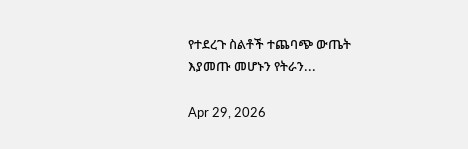የተደረጉ ስልቶች ተጨባጭ ውጤት እያመጡ መሆኑን የትራን...

Apr 29, 2026